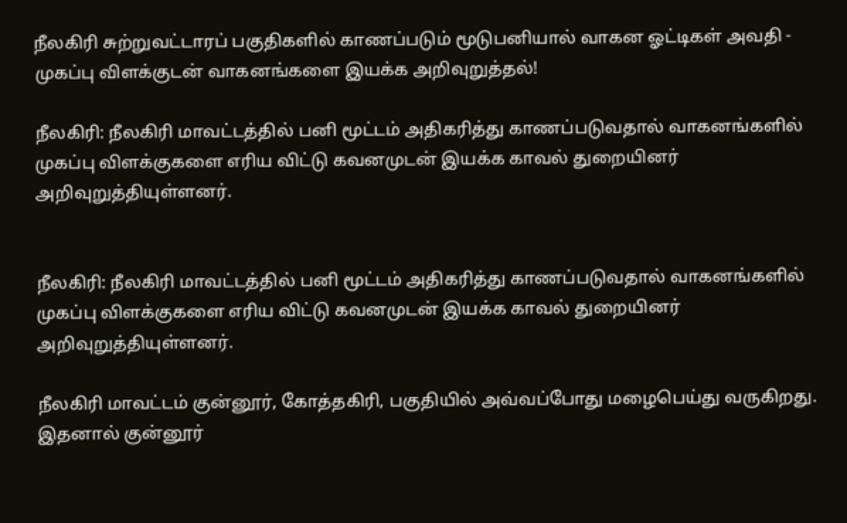நீலகிரி சுற்றுவட்டாரப் பகுதிகளில் காணப்படும் மூடுபனியால் வாகன ஓட்டிகள் அவதி - முகப்பு விளக்குடன் வாகனங்களை இயக்க அறிவுறுத்தல்!

நீலகிரி: நீலகிரி மாவட்டத்தில் பனி மூட்டம் அதிகரித்து காணப்படுவதால் வாகனங்களில் முகப்பு விளக்குகளை எரிய விட்டு கவனமுடன் இயக்க காவல் துறையினர் அறிவுறுத்தியுள்ளனர்.


நீலகிரி: நீலகிரி மாவட்டத்தில் பனி மூட்டம் அதிகரித்து காணப்படுவதால் வாகனங்களில் முகப்பு விளக்குகளை எரிய விட்டு கவனமுடன் இயக்க காவல் துறையினர் அறிவுறுத்தியுள்ளனர்.

நீலகிரி மாவட்டம் குன்னூர், கோத்தகிரி, பகுதியில் அவ்வப்போது மழைபெய்து வருகிறது. இதனால் குன்னூர்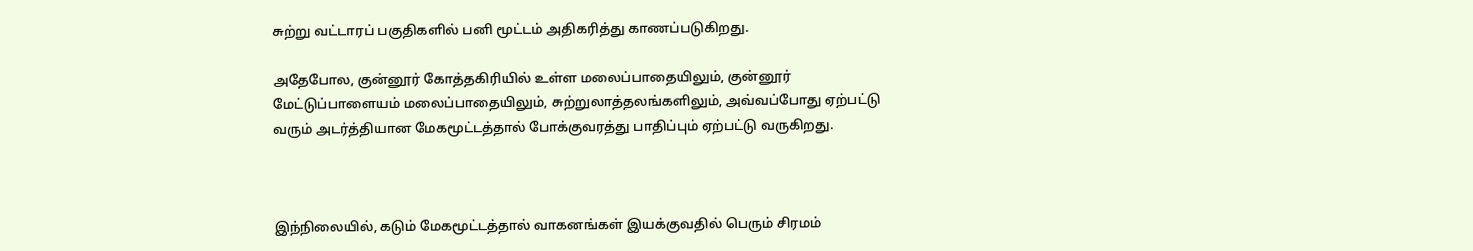சுற்று வட்டாரப் பகுதிகளில் பனி மூட்டம் அதிகரித்து காணப்படுகிறது.

அதேபோல, குன்னூர் கோத்தகிரியில் உள்ள மலைப்பாதையிலும், குன்னூர் மேட்டுப்பாளையம் மலைப்பாதையிலும், சுற்றுலாத்தலங்களிலும், அவ்வப்போது ஏற்பட்டு வரும் அடர்த்தியான மேகமூட்டத்தால் போக்குவரத்து பாதிப்பும் ஏற்பட்டு வருகிறது.



இந்நிலையில், கடும் மேகமூட்டத்தால் வாகனங்கள் இயக்குவதில் பெரும் சிரமம்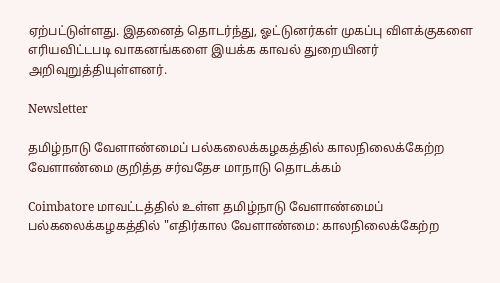ஏற்பட்டுள்ளது. இதனைத் தொடர்ந்து, ஓட்டுனர்கள் முகப்பு விளக்குகளை எரியவிட்டபடி வாகனங்களை இயக்க காவல் துறையினர் அறிவுறுத்தியுள்ளனர்.

Newsletter

தமிழ்நாடு வேளாண்மைப் பல்கலைக்கழகத்தில் காலநிலைக்கேற்ற வேளாண்மை குறித்த சர்வதேச மாநாடு தொடக்கம்

Coimbatore மாவட்டத்தில் உள்ள தமிழ்நாடு வேளாண்மைப் பல்கலைக்கழகத்தில் "எதிர்கால வேளாண்மை: காலநிலைக்கேற்ற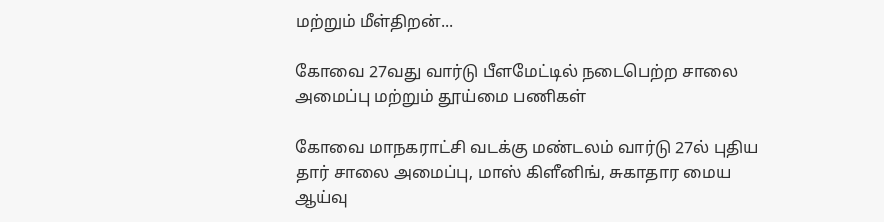மற்றும் மீள்திறன்...

கோவை 27வது வார்டு பீளமேட்டில் நடைபெற்ற சாலை அமைப்பு மற்றும் தூய்மை பணிகள்

கோவை மாநகராட்சி வடக்கு மண்டலம் வார்டு 27ல் புதிய தார் சாலை அமைப்பு, மாஸ் கிளீனிங், சுகாதார மைய ஆய்வு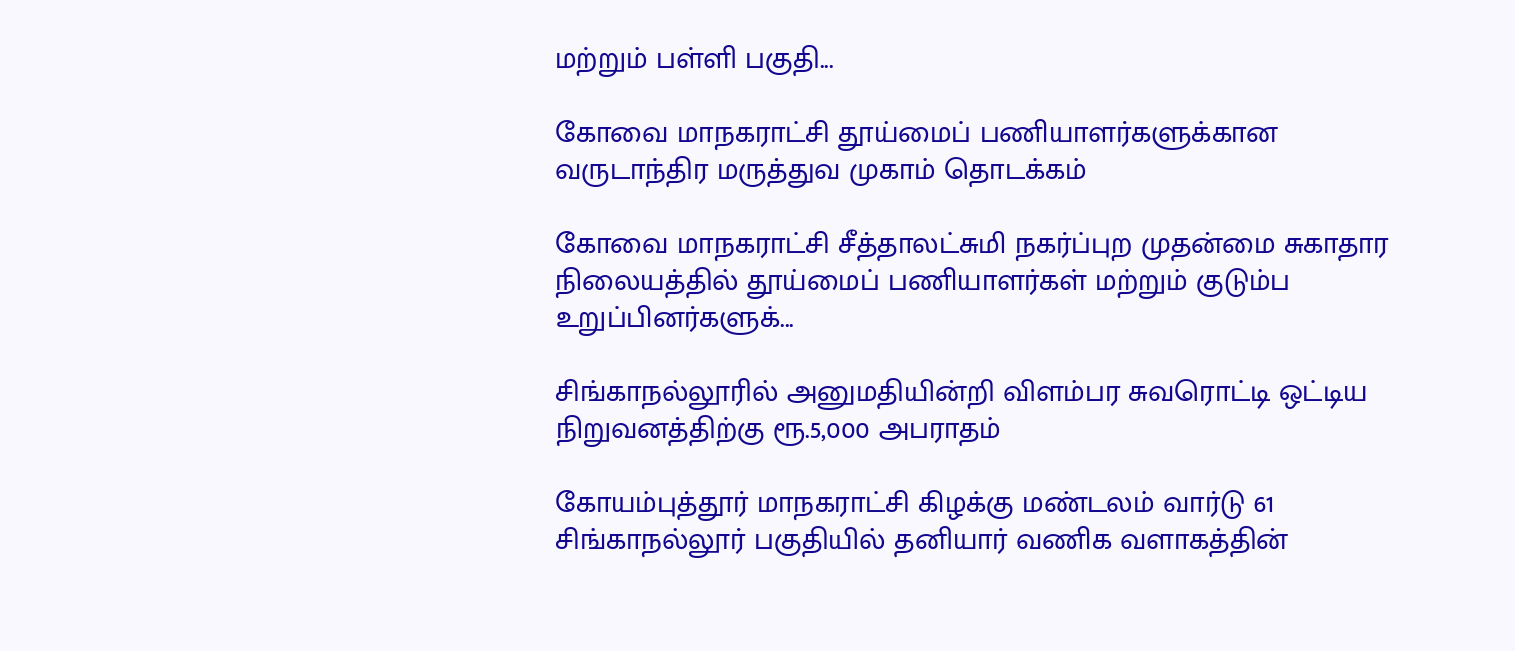மற்றும் பள்ளி பகுதி...

கோவை மாநகராட்சி தூய்மைப் பணியாளர்களுக்கான வருடாந்திர மருத்துவ முகாம் தொடக்கம்

கோவை மாநகராட்சி சீத்தாலட்சுமி நகர்ப்புற முதன்மை சுகாதார நிலையத்தில் தூய்மைப் பணியாளர்கள் மற்றும் குடும்ப உறுப்பினர்களுக்...

சிங்காநல்லூரில் அனுமதியின்றி விளம்பர சுவரொட்டி ஒட்டிய நிறுவனத்திற்கு ரூ.5,000 அபராதம்

கோயம்புத்தூர் மாநகராட்சி கிழக்கு மண்டலம் வார்டு 61 சிங்காநல்லூர் பகுதியில் தனியார் வணிக வளாகத்தின்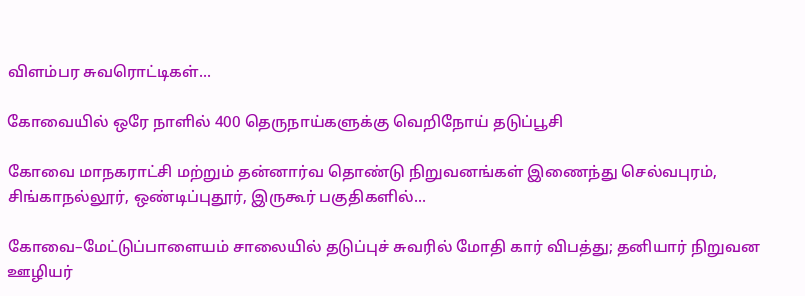விளம்பர சுவரொட்டிகள்...

கோவையில் ஒரே நாளில் 400 தெருநாய்களுக்கு வெறிநோய் தடுப்பூசி

கோவை மாநகராட்சி மற்றும் தன்னார்வ தொண்டு நிறுவனங்கள் இணைந்து செல்வபுரம், சிங்காநல்லூர், ஒண்டிப்புதூர், இருகூர் பகுதிகளில்...

கோவை–மேட்டுப்பாளையம் சாலையில் தடுப்புச் சுவரில் மோதி கார் விபத்து; தனியார் நிறுவன ஊழியர்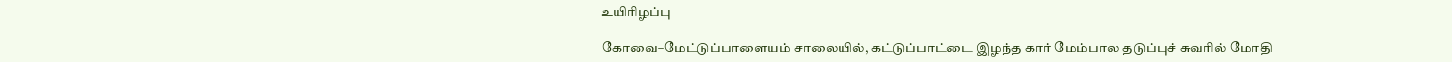உயிரிழப்பு

கோவை–மேட்டுப்பாளையம் சாலையில், கட்டுப்பாட்டை இழந்த கார் மேம்பால தடுப்புச் சுவரில் மோதி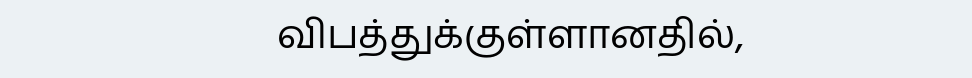விபத்துக்குள்ளானதில்,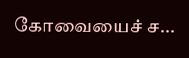கோவையைச் ச...